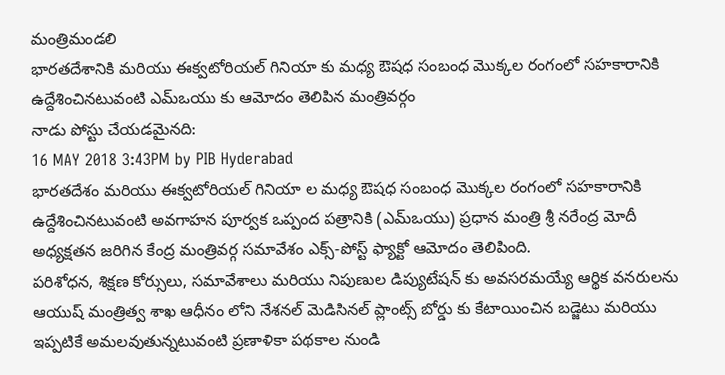మంత్రిమండలి
భారతదేశానికి మరియు ఈక్వటోరియల్ గినియా కు మధ్య ఔషధ సంబంధ మొక్కల రంగంలో సహకారానికి ఉద్దేశించినటువంటి ఎమ్ఒయు కు ఆమోదం తెలిపిన మంత్రివర్గం
నాడు పోస్టు చేయడమైనది:
16 MAY 2018 3:43PM by PIB Hyderabad
భారతదేశం మరియు ఈక్వటోరియల్ గినియా ల మధ్య ఔషధ సంబంధ మొక్కల రంగంలో సహకారానికి ఉద్దేశించినటువంటి అవగాహన పూర్వక ఒప్పంద పత్రానికి (ఎమ్ఒయు) ప్రధాన మంత్రి శ్రీ నరేంద్ర మోదీ అధ్యక్షతన జరిగిన కేంద్ర మంత్రివర్గ సమావేశం ఎక్స్-పోస్ట్ ఫ్యాక్టో ఆమోదం తెలిపింది.
పరిశోధన, శిక్షణ కోర్సులు, సమావేశాలు మరియు నిపుణుల డిప్యుటేషన్ కు అవసరమయ్యే ఆర్థిక వనరులను ఆయుష్ మంత్రిత్వ శాఖ ఆధీనం లోని నేశనల్ మెడిసినల్ ప్లాంట్స్ బోర్డు కు కేటాయించిన బడ్జెటు మరియు ఇప్పటికే అమలవుతున్నటువంటి ప్రణాళికా పథకాల నుండి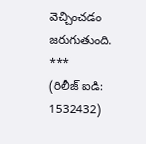వెచ్చించడం జరుగుతుంది.
***
(రిలీజ్ ఐడి: 1532432)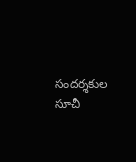సందర్శకుల సూచీ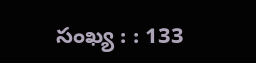సంఖ్య : : 133